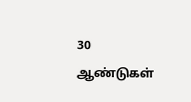30 ஆண்டுகள்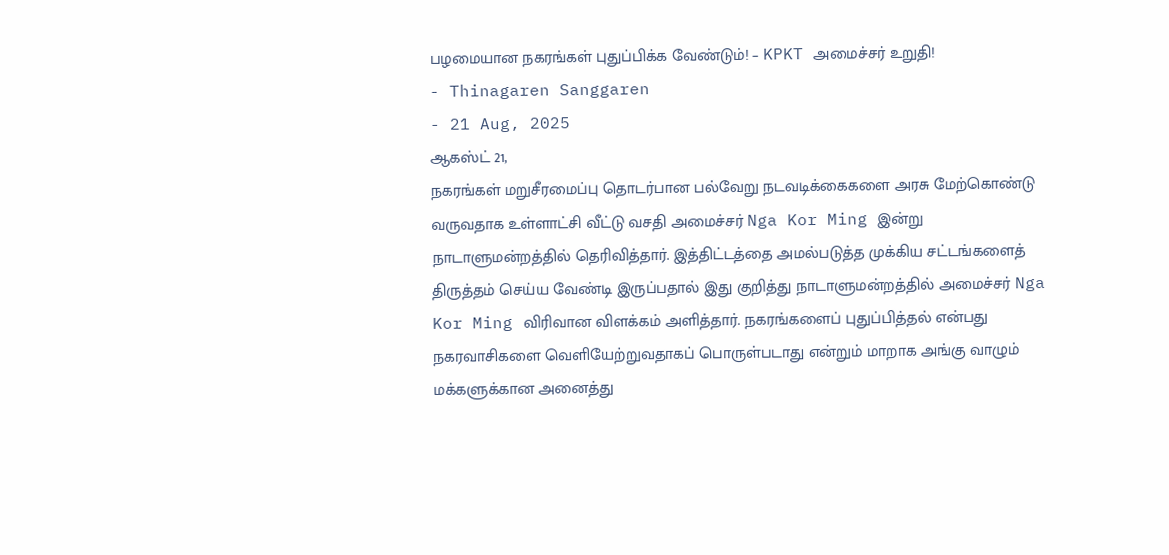பழமையான நகரங்கள் புதுப்பிக்க வேண்டும்! – KPKT அமைச்சர் உறுதி!
- Thinagaren Sanggaren
- 21 Aug, 2025
ஆகஸ்ட் 21,
நகரங்கள் மறுசீரமைப்பு தொடர்பான பல்வேறு நடவடிக்கைகளை அரசு மேற்கொண்டு வருவதாக உள்ளாட்சி வீட்டு வசதி அமைச்சர் Nga Kor Ming இன்று நாடாளுமன்றத்தில் தெரிவித்தார். இத்திட்டத்தை அமல்படுத்த முக்கிய சட்டங்களைத் திருத்தம் செய்ய வேண்டி இருப்பதால் இது குறித்து நாடாளுமன்றத்தில் அமைச்சர் Nga Kor Ming விரிவான விளக்கம் அளித்தார். நகரங்களைப் புதுப்பித்தல் என்பது நகரவாசிகளை வெளியேற்றுவதாகப் பொருள்படாது என்றும் மாறாக அங்கு வாழும் மக்களுக்கான அனைத்து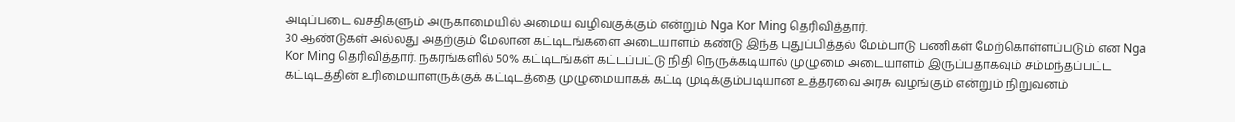அடிப்படை வசதிகளும் அருகாமையில் அமைய வழிவகுக்கும் என்றும் Nga Kor Ming தெரிவித்தார்.
30 ஆண்டுகள் அல்லது அதற்கும் மேலான கட்டிடங்களை அடையாளம் கண்டு இந்த புதுப்பித்தல் மேம்பாடு பணிகள் மேற்கொள்ளப்படும் என Nga Kor Ming தெரிவித்தார். நகரங்களில் 50% கட்டிடங்கள் கட்டப்பட்டு நிதி நெருக்கடியால் முழுமை அடையாளம் இருப்பதாகவும் சம்மந்தப்பட்ட கட்டிடத்தின் உரிமையாளருக்குக் கட்டிடத்தை முழுமையாகக் கட்டி முடிக்கும்படியான உத்தரவை அரசு வழங்கும் என்றும் நிறுவனம்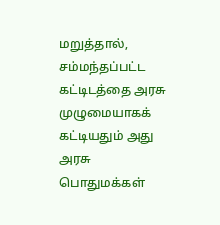மறுத்தால், சம்மந்தப்பட்ட கட்டிடத்தை அரசு முழுமையாகக் கட்டியதும் அது அரசு பொதுமக்கள்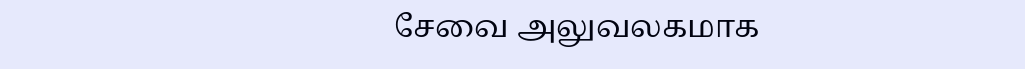சேவை அலுவலகமாக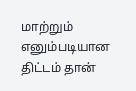மாற்றும் எனும்படியான திட்டம் தான்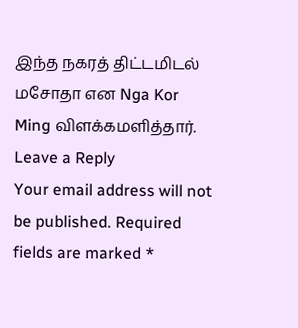இந்த நகரத் திட்டமிடல் மசோதா என Nga Kor Ming விளக்கமளித்தார்.
Leave a Reply
Your email address will not be published. Required fields are marked *